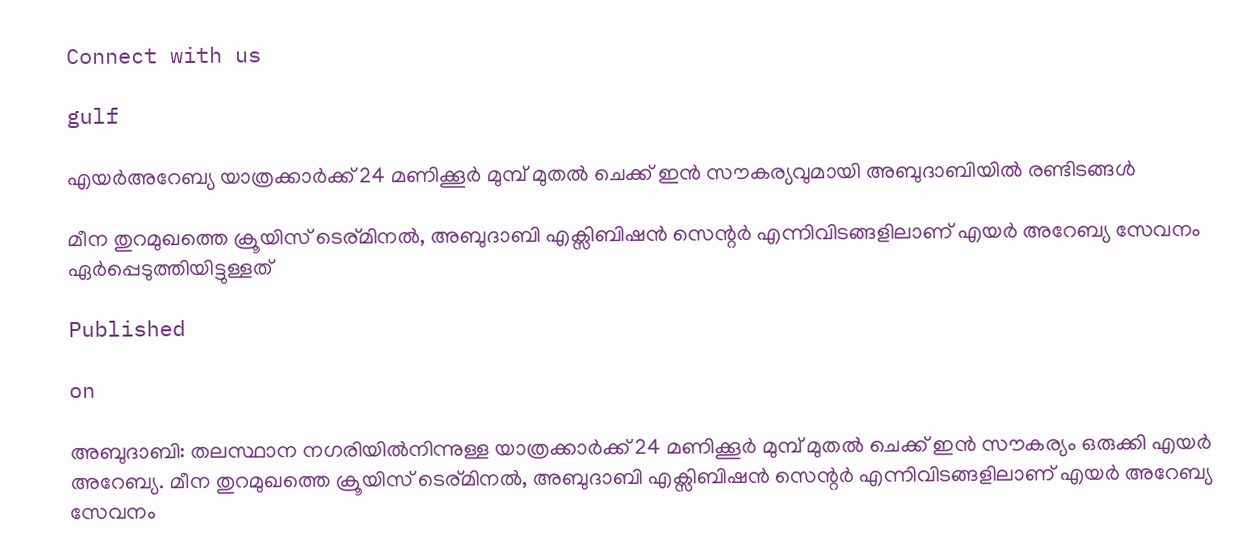Connect with us

gulf

എയര്‍അറേബ്യ യാത്രക്കാര്‍ക്ക് 24 മണിക്കൂര്‍ മുമ്പ് മുതല്‍ ചെക്ക് ഇന്‍ സൗകര്യവുമായി അബുദാബിയില്‍ രണ്ടിടങ്ങള്‍

മീന തുറമുഖത്തെ ക്രൂയിസ് ടെര്മിനല്‍, അബുദാബി എക്സിബിഷന്‍ സെന്റര്‍ എന്നിവിടങ്ങളിലാണ് എയര്‍ അറേബ്യ സേവനം ഏര്‍പ്പെടുത്തിയിട്ടുള്ളത്

Published

on

അബുദാബി: തലസ്ഥാന നഗരിയില്‍നിന്നുള്ള യാത്രക്കാര്‍ക്ക് 24 മണിക്കൂര്‍ മുമ്പ് മുതല്‍ ചെക്ക് ഇന്‍ സൗകര്യം ഒരുക്കി എയര്‍ അറേബ്യ. മീന തുറമുഖത്തെ ക്രൂയിസ് ടെര്മിനല്‍, അബുദാബി എക്സിബിഷന്‍ സെന്റര്‍ എന്നിവിടങ്ങളിലാണ് എയര്‍ അറേബ്യ സേവനം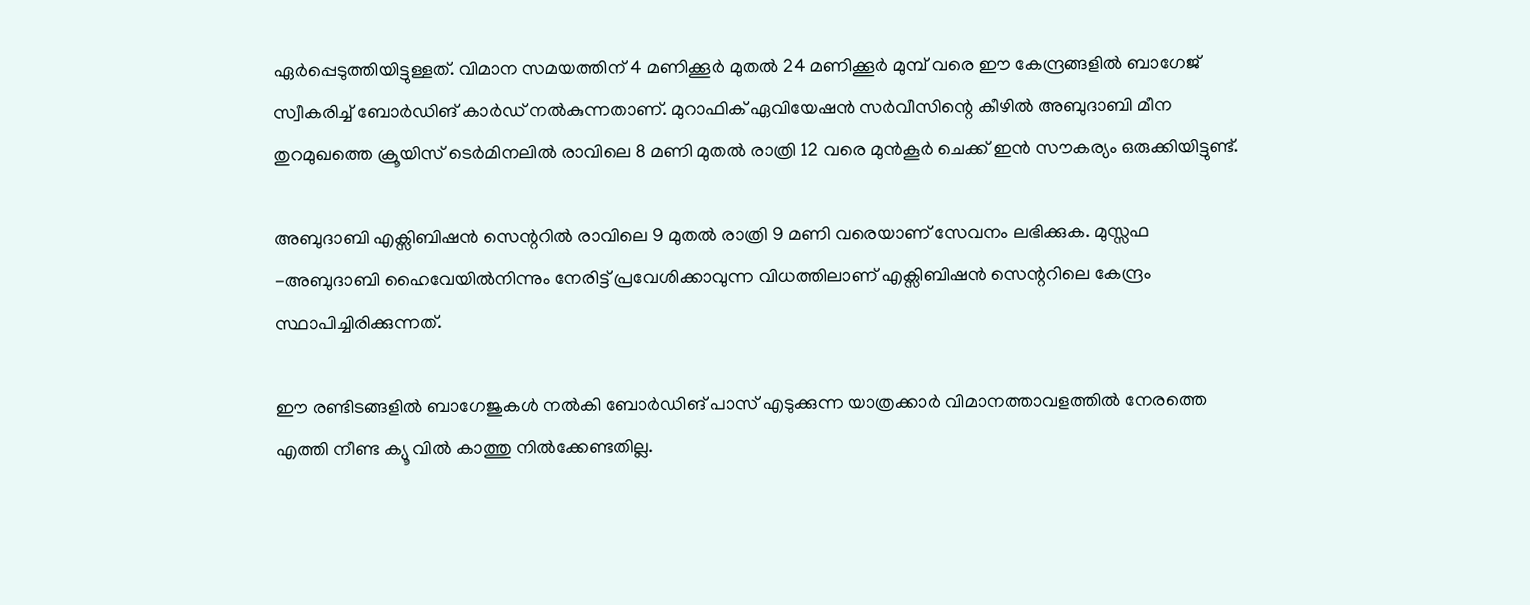ഏര്‍പ്പെടുത്തിയിട്ടുള്ളത്. വിമാന സമയത്തിന് 4 മണിക്കൂര്‍ മുതല്‍ 24 മണിക്കൂര്‍ മുമ്പ് വരെ ഈ കേന്ദ്രങ്ങളില്‍ ബാഗേജ് സ്വീകരിച്ച് ബോര്‍ഡിങ് കാര്‍ഡ് നല്‍കുന്നതാണ്. മുറാഫിക് ഏവിയേഷന്‍ സര്‍വീസിന്റെ കീഴില്‍ അബുദാബി മീന തുറമുഖത്തെ ക്രൂയിസ് ടെര്‍മിനലില്‍ രാവിലെ 8 മണി മുതല്‍ രാത്രി 12 വരെ മുന്‍കൂര്‍ ചെക്ക് ഇന്‍ സൗകര്യം ഒരുക്കിയിട്ടുണ്ട്.

അബുദാബി എക്സിബിഷന്‍ സെന്ററില്‍ രാവിലെ 9 മുതല്‍ രാത്രി 9 മണി വരെയാണ് സേവനം ലഭിക്കുക. മുസ്സഫ -അബുദാബി ഹൈവേയില്‍നിന്നും നേരിട്ട് പ്രവേശിക്കാവുന്ന വിധത്തിലാണ് എക്സിബിഷന്‍ സെന്ററിലെ കേന്ദ്രം സ്ഥാപിച്ചിരിക്കുന്നത്.

ഈ രണ്ടിടങ്ങളില്‍ ബാഗേജുകള്‍ നല്‍കി ബോര്‍ഡിങ് പാസ് എടുക്കുന്ന യാത്രക്കാര്‍ വിമാനത്താവളത്തില്‍ നേരത്തെ എത്തി നീണ്ട ക്യൂ വില്‍ കാത്തു നില്‍ക്കേണ്ടതില്ല.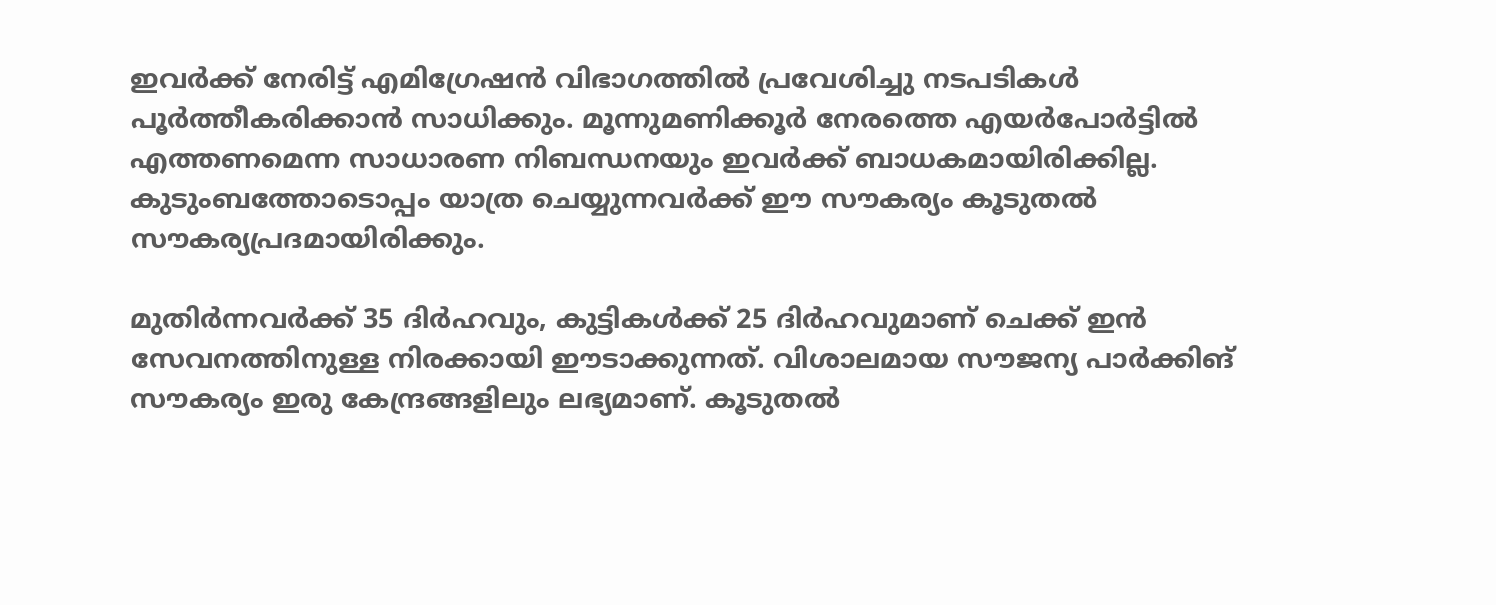ഇവര്‍ക്ക് നേരിട്ട് എമിഗ്രേഷന്‍ വിഭാഗത്തില്‍ പ്രവേശിച്ചു നടപടികള്‍ പൂര്‍ത്തീകരിക്കാന്‍ സാധിക്കും. മൂന്നുമണിക്കൂര്‍ നേരത്തെ എയര്‍പോര്‍ട്ടില്‍ എത്തണമെന്ന സാധാരണ നിബന്ധനയും ഇവര്‍ക്ക് ബാധകമായിരിക്കില്ല. കുടുംബത്തോടൊപ്പം യാത്ര ചെയ്യുന്നവര്‍ക്ക് ഈ സൗകര്യം കൂടുതല്‍ സൗകര്യപ്രദമായിരിക്കും.

മുതിര്‍ന്നവര്‍ക്ക് 35 ദിര്‍ഹവും, കുട്ടികള്‍ക്ക് 25 ദിര്‍ഹവുമാണ് ചെക്ക് ഇന്‍ സേവനത്തിനുള്ള നിരക്കായി ഈടാക്കുന്നത്. വിശാലമായ സൗജന്യ പാര്‍ക്കിങ് സൗകര്യം ഇരു കേന്ദ്രങ്ങളിലും ലഭ്യമാണ്. കൂടുതല്‍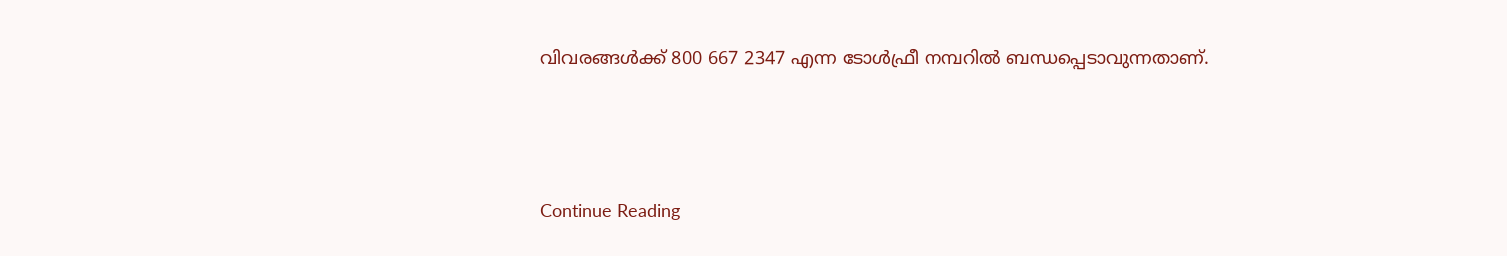വിവരങ്ങള്‍ക്ക് 800 667 2347 എന്ന ടോള്‍ഫ്രീ നമ്പറില്‍ ബന്ധപ്പെടാവുന്നതാണ്.



Continue Reading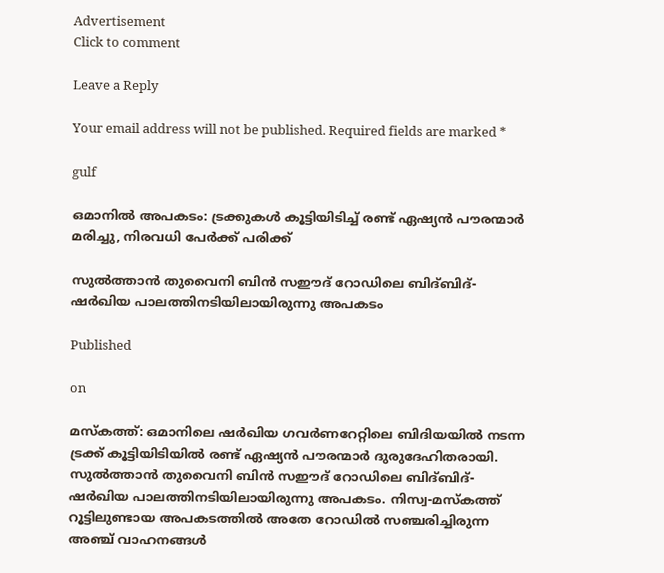Advertisement
Click to comment

Leave a Reply

Your email address will not be published. Required fields are marked *

gulf

ഒമാനില്‍ അപകടം: ട്രക്കുകള്‍ കൂട്ടിയിടിച്ച് രണ്ട് ഏഷ്യന്‍ പൗരന്മാര്‍ മരിച്ചു, നിരവധി പേര്‍ക്ക് പരിക്ക്

സുല്‍ത്താന്‍ തുവൈനി ബിന്‍ സഈദ് റോഡിലെ ബിദ്ബിദ്-ഷര്‍ഖിയ പാലത്തിനടിയിലായിരുന്നു അപകടം

Published

on

മസ്‌കത്ത്: ഒമാനിലെ ഷര്‍ഖിയ ഗവര്‍ണറേറ്റിലെ ബിദിയയില്‍ നടന്ന ട്രക്ക് കൂട്ടിയിടിയില്‍ രണ്ട് ഏഷ്യന്‍ പൗരന്മാര്‍ ദുരുദേഹിതരായി. സുല്‍ത്താന്‍ തുവൈനി ബിന്‍ സഈദ് റോഡിലെ ബിദ്ബിദ്-ഷര്‍ഖിയ പാലത്തിനടിയിലായിരുന്നു അപകടം. നിസ്വ-മസ്‌കത്ത് റൂട്ടിലുണ്ടായ അപകടത്തില്‍ അതേ റോഡില്‍ സഞ്ചരിച്ചിരുന്ന അഞ്ച് വാഹനങ്ങള്‍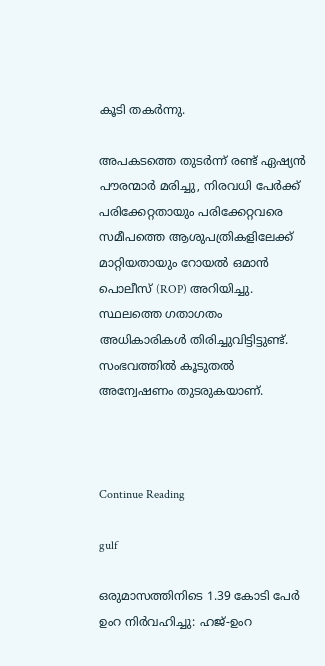കൂടി തകര്‍ന്നു.

അപകടത്തെ തുടര്‍ന്ന് രണ്ട് ഏഷ്യന്‍ പൗരന്മാര്‍ മരിച്ചു, നിരവധി പേര്‍ക്ക് പരിക്കേറ്റതായും പരിക്കേറ്റവരെ സമീപത്തെ ആശുപത്രികളിലേക്ക് മാറ്റിയതായും റോയല്‍ ഒമാന്‍ പൊലീസ് (ROP) അറിയിച്ചു. സ്ഥലത്തെ ഗതാഗതം അധികാരികള്‍ തിരിച്ചുവിട്ടിട്ടുണ്ട്. സംഭവത്തില്‍ കൂടുതല്‍ അന്വേഷണം തുടരുകയാണ്.



Continue Reading

gulf

ഒരുമാസത്തിനിടെ 1.39 കോടി പേര്‍ ഉംറ നിര്‍വഹിച്ചു: ഹജ്-ഉംറ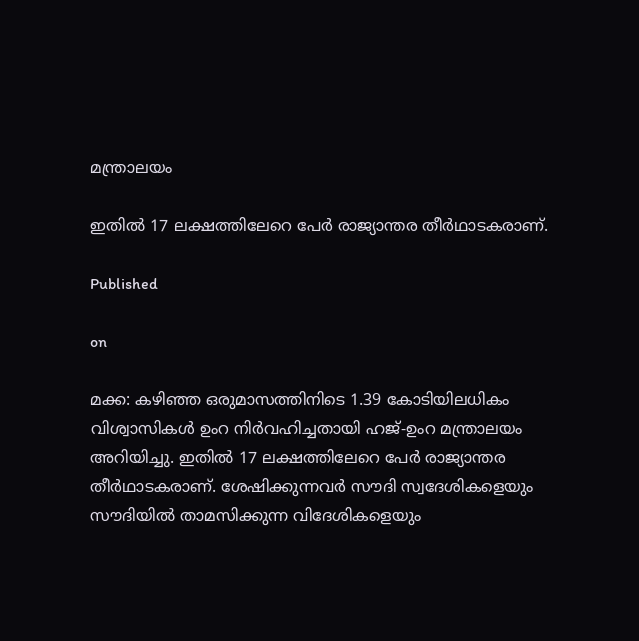മന്ത്രാലയം

ഇതില്‍ 17 ലക്ഷത്തിലേറെ പേര്‍ രാജ്യാന്തര തീര്‍ഥാടകരാണ്.

Published

on

മക്ക: കഴിഞ്ഞ ഒരുമാസത്തിനിടെ 1.39 കോടിയിലധികം വിശ്വാസികള്‍ ഉംറ നിര്‍വഹിച്ചതായി ഹജ്-ഉംറ മന്ത്രാലയം അറിയിച്ചു. ഇതില്‍ 17 ലക്ഷത്തിലേറെ പേര്‍ രാജ്യാന്തര തീര്‍ഥാടകരാണ്. ശേഷിക്കുന്നവര്‍ സൗദി സ്വദേശികളെയും സൗദിയില്‍ താമസിക്കുന്ന വിദേശികളെയും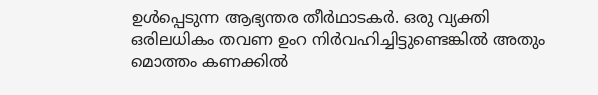ഉള്‍പ്പെടുന്ന ആഭ്യന്തര തീര്‍ഥാടകര്‍. ഒരു വ്യക്തി ഒരിലധികം തവണ ഉംറ നിര്‍വഹിച്ചിട്ടുണ്ടെങ്കില്‍ അതും മൊത്തം കണക്കില്‍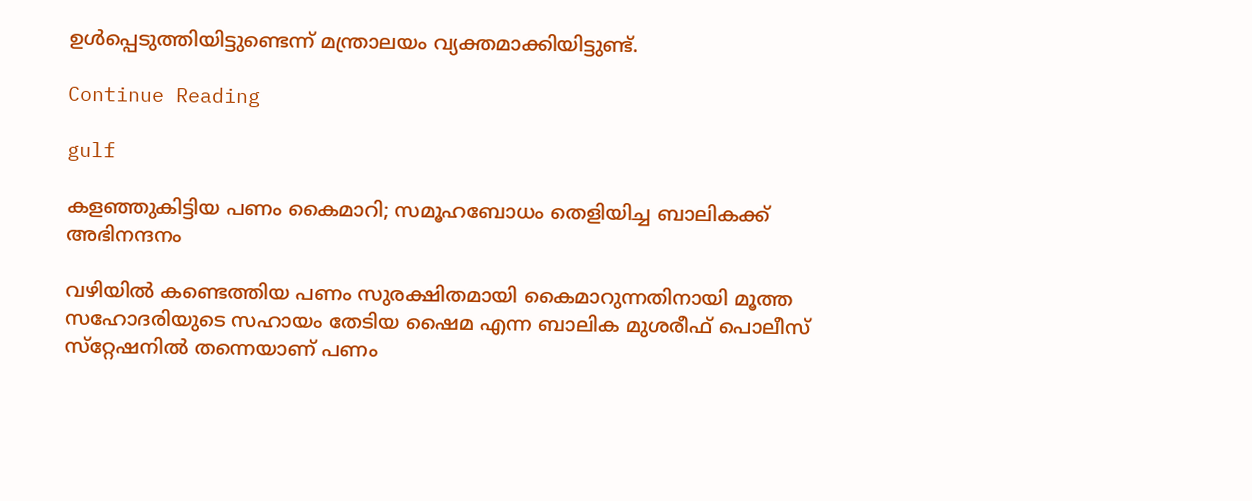ഉള്‍പ്പെടുത്തിയിട്ടുണ്ടെന്ന് മന്ത്രാലയം വ്യക്തമാക്കിയിട്ടുണ്ട്.

Continue Reading

gulf

കളഞ്ഞുകിട്ടിയ പണം കൈമാറി; സമൂഹബോധം തെളിയിച്ച ബാലികക്ക് അഭിനന്ദനം

വഴിയില്‍ കണ്ടെത്തിയ പണം സുരക്ഷിതമായി കൈമാറുന്നതിനായി മൂത്ത സഹോദരിയുടെ സഹായം തേടിയ ഷൈമ എന്ന ബാലിക മുശരീഫ് പൊലീസ് സ്‌റ്റേഷനില്‍ തന്നെയാണ് പണം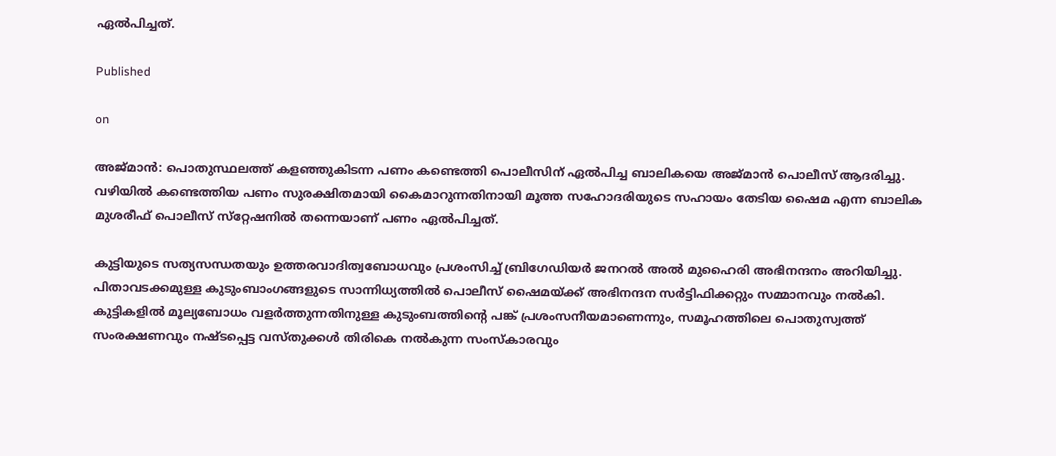ഏല്‍പിച്ചത്.

Published

on

അജ്മാന്‍: പൊതുസ്ഥലത്ത് കളഞ്ഞുകിടന്ന പണം കണ്ടെത്തി പൊലീസിന് ഏല്‍പിച്ച ബാലികയെ അജ്മാന്‍ പൊലീസ് ആദരിച്ചു. വഴിയില്‍ കണ്ടെത്തിയ പണം സുരക്ഷിതമായി കൈമാറുന്നതിനായി മൂത്ത സഹോദരിയുടെ സഹായം തേടിയ ഷൈമ എന്ന ബാലിക മുശരീഫ് പൊലീസ് സ്‌റ്റേഷനില്‍ തന്നെയാണ് പണം ഏല്‍പിച്ചത്.

കുട്ടിയുടെ സത്യസന്ധതയും ഉത്തരവാദിത്വബോധവും പ്രശംസിച്ച് ബ്രിഗേഡിയര്‍ ജനറല്‍ അല്‍ മുഹൈരി അഭിനന്ദനം അറിയിച്ചു. പിതാവടക്കമുള്ള കുടുംബാംഗങ്ങളുടെ സാന്നിധ്യത്തില്‍ പൊലീസ് ഷൈമയ്ക്ക് അഭിനന്ദന സര്‍ട്ടിഫിക്കറ്റും സമ്മാനവും നല്‍കി. കുട്ടികളില്‍ മൂല്യബോധം വളര്‍ത്തുന്നതിനുള്ള കുടുംബത്തിന്റെ പങ്ക് പ്രശംസനീയമാണെന്നും, സമൂഹത്തിലെ പൊതുസ്വത്ത് സംരക്ഷണവും നഷ്ടപ്പെട്ട വസ്തുക്കള്‍ തിരികെ നല്‍കുന്ന സംസ്‌കാരവും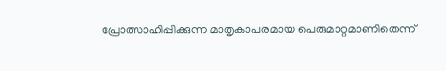പ്രോത്സാഹിപ്പിക്കുന്ന മാതൃകാപരമായ പെരുമാറ്റമാണിതെന്ന്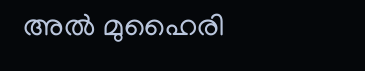അല്‍ മുഹൈരി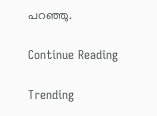പറഞ്ഞു.

Continue Reading

Trending